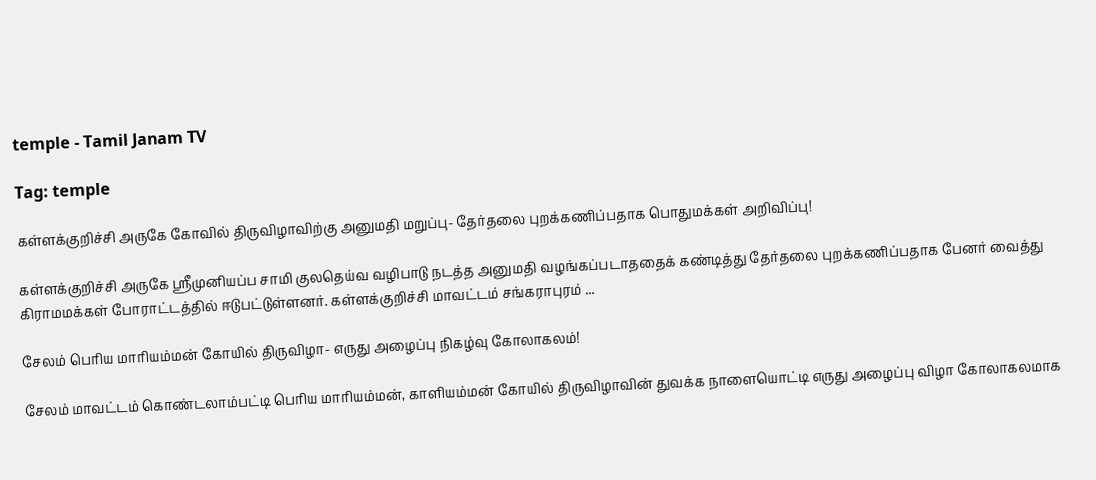temple - Tamil Janam TV

Tag: temple

கள்ளக்குறிச்சி அருகே கோவில் திருவிழாவிற்கு அனுமதி மறுப்பு- தேர்தலை புறக்கணிப்பதாக பொதுமக்கள் அறிவிப்பு!

கள்ளக்குறிச்சி அருகே ஶ்ரீமுனியப்ப சாமி குலதெய்வ வழிபாடு நடத்த அனுமதி வழங்கப்படாததைக் கண்டித்து தேர்தலை புறக்கணிப்பதாக பேனர் வைத்து கிராமமக்கள் போராட்டத்தில் ஈடுபட்டுள்ளனர். கள்ளக்குறிச்சி மாவட்டம் சங்கராபுரம் ...

சேலம் பெரிய மாரியம்மன் கோயில் திருவிழா- எருது அழைப்பு நிகழ்வு கோலாகலம்!

சேலம் மாவட்டம் கொண்டலாம்பட்டி பெரிய மாரியம்மன், காளியம்மன் கோயில் திருவிழாவின் துவக்க நாளையொட்டி எருது அழைப்பு விழா கோலாகலமாக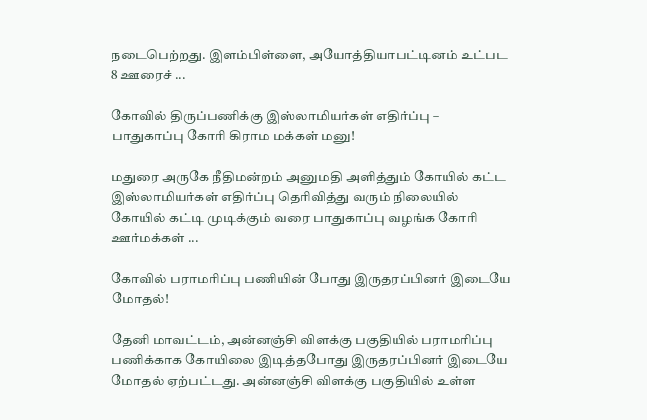நடைபெற்றது. இளம்பிள்ளை, அயோத்தியாபட்டினம் உட்பட 8 ஊரைச் ...

கோவில் திருப்பணிக்கு இஸ்லாமியர்கள் எதிர்ப்பு – பாதுகாப்பு கோரி கிராம மக்கள் மனு!

மதுரை அருகே நீதிமன்றம் அனுமதி அளித்தும் கோயில் கட்ட இஸ்லாமியர்கள் எதிர்ப்பு தெரிவித்து வரும் நிலையில் கோயில் கட்டி முடிக்கும் வரை பாதுகாப்பு வழங்க கோரி ஊர்மக்கள் ...

கோவில் பராமரிப்பு பணியின் போது இருதரப்பினர் இடையே மோதல்!

தேனி மாவட்டம், அன்னஞ்சி விளக்கு பகுதியில் பராமரிப்பு பணிக்காக கோயிலை இடித்தபோது இருதரப்பினர் இடையே மோதல் ஏற்பட்டது. அன்னஞ்சி விளக்கு பகுதியில் உள்ள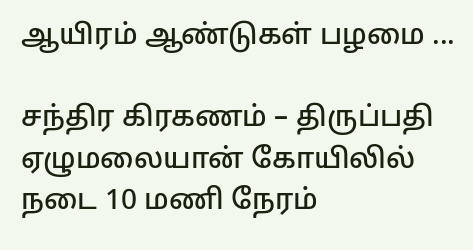ஆயிரம் ஆண்டுகள் பழமை ...

சந்திர கிரகணம் – திருப்பதி ஏழுமலையான் கோயிலில் நடை 10 மணி நேரம்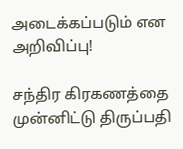அடைக்கப்படும் என அறிவிப்பு!

சந்திர கிரகணத்தை முன்னிட்டு திருப்பதி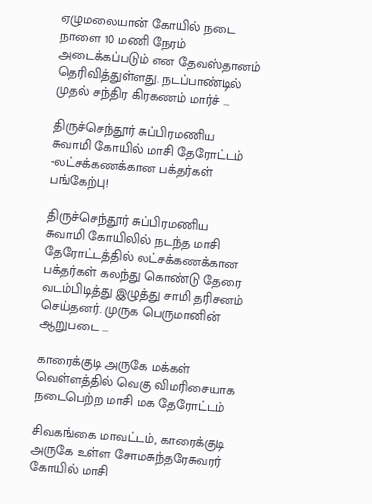ஏழுமலையான் கோயில் நடை நாளை 10 மணி நேரம் அடைக்கப்படும் என தேவஸ்தானம் தெரிவித்துள்ளது. நடப்பாண்டில் முதல் சந்திர கிரகணம் மார்ச் ...

திருச்செந்தூர் சுப்பிரமணிய சுவாமி கோயில் மாசி தேரோட்டம் -லட்சக்கணக்கான பக்தர்கள் பங்கேற்பு!

திருச்செந்தூர் சுப்பிரமணிய சுவாமி கோயிலில் நடந்த மாசி தேரோட்டத்தில் லட்சக்கணக்கான பக்தர்கள் கலந்து கொண்டு தேரை வடம்பிடித்து இழுத்து சாமி தரிசனம் செய்தனர். முருக பெருமானின் ஆறுபடை ...

காரைக்குடி அருகே மக்கள் வெள்ளத்தில் வெகு விமரிசையாக நடைபெற்ற மாசி மக தேரோட்டம்

சிவகங்கை மாவட்டம், காரைக்குடி அருகே உள்ள சோமசுந்தரேசுவரர் கோயில் மாசி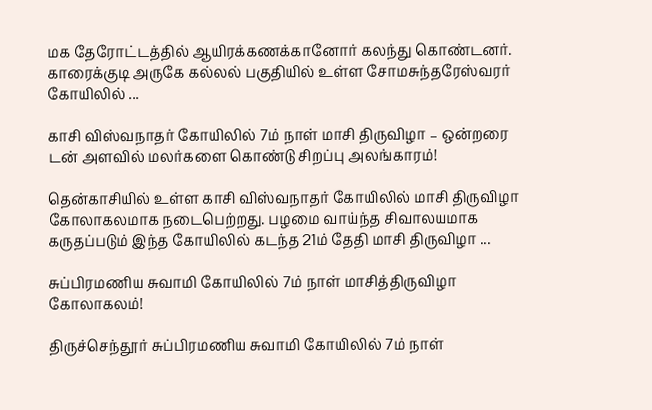மக தேரோட்டத்தில் ஆயிரக்கணக்கானோர் கலந்து கொண்டனர். காரைக்குடி அருகே கல்லல் பகுதியில் உள்ள சோமசுந்தரேஸ்வரர் கோயிலில் ...

காசி விஸ்வநாதர் கோயிலில் 7ம் நாள் மாசி திருவிழா – ஒன்றரை டன் அளவில் மலர்களை கொண்டு சிறப்பு அலங்காரம்!

தென்காசியில் உள்ள காசி விஸ்வநாதர் கோயிலில் மாசி திருவிழா கோலாகலமாக நடைபெற்றது. பழமை வாய்ந்த சிவாலயமாக கருதப்படும் இந்த கோயிலில் கடந்த 21ம் தேதி மாசி திருவிழா ...

சுப்பிரமணிய சுவாமி கோயிலில் 7ம் நாள் மாசித்திருவிழா கோலாகலம்!

திருச்செந்தூர் சுப்பிரமணிய சுவாமி கோயிலில் 7ம் நாள்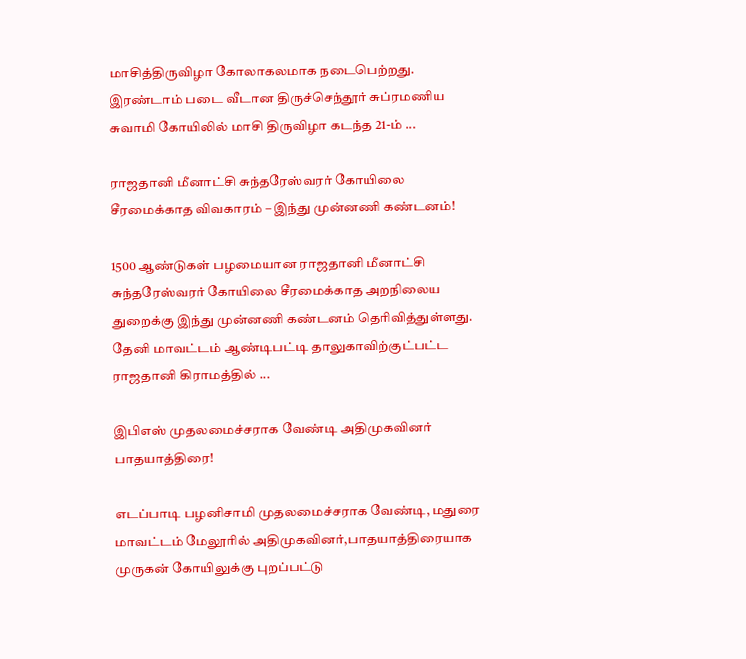மாசித்திருவிழா கோலாகலமாக நடைபெற்றது. இரண்டாம் படை வீடான திருச்செந்தூர் சுப்ரமணிய சுவாமி கோயிலில் மாசி திருவிழா கடந்த 21-ம் ...

ராஜதானி மீனாட்சி சுந்தரேஸ்வரர் கோயிலை சீரமைக்காத விவகாரம் – இந்து முன்னணி கண்டனம்!

1500 ஆண்டுகள் பழமையான ராஜதானி மீனாட்சி சுந்தரேஸ்வரர் கோயிலை சீரமைக்காத அறநிலைய துறைக்கு இந்து முன்னணி கண்டனம் தெரிவித்துள்ளது. தேனி மாவட்டம் ஆண்டிபட்டி தாலுகாவிற்குட்பட்ட ராஜதானி கிராமத்தில் ...

இபிஎஸ் முதலமைச்சராக வேண்டி அதிமுகவினர் பாதயாத்திரை!

எடப்பாடி பழனிசாமி முதலமைச்சராக வேண்டி, மதுரை மாவட்டம் மேலூரில் அதிமுகவினர்,பாதயாத்திரையாக முருகன் கோயிலுக்கு புறப்பட்டு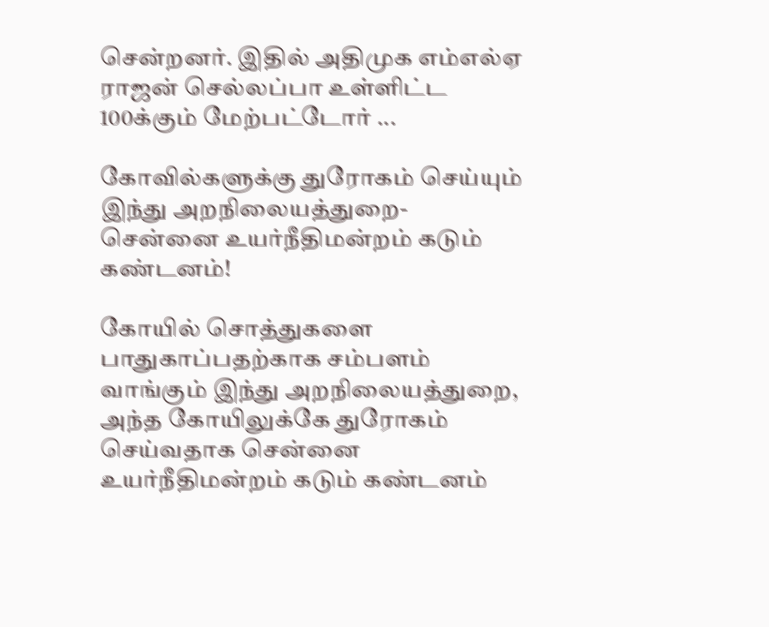சென்றனர். இதில் அதிமுக எம்எல்ஏ ராஜன் செல்லப்பா உள்ளிட்ட 100க்கும் மேற்பட்டோர் ...

கோவில்களுக்கு துரோகம் செய்யும் இந்து அறநிலையத்துறை- சென்னை உயர்நீதிமன்றம் கடும் கண்டனம்!

கோயில் சொத்துகளை பாதுகாப்பதற்காக சம்பளம் வாங்கும் இந்து அறநிலையத்துறை, அந்த கோயிலுக்கே துரோகம் செய்வதாக சென்னை உயர்நீதிமன்றம் கடும் கண்டனம்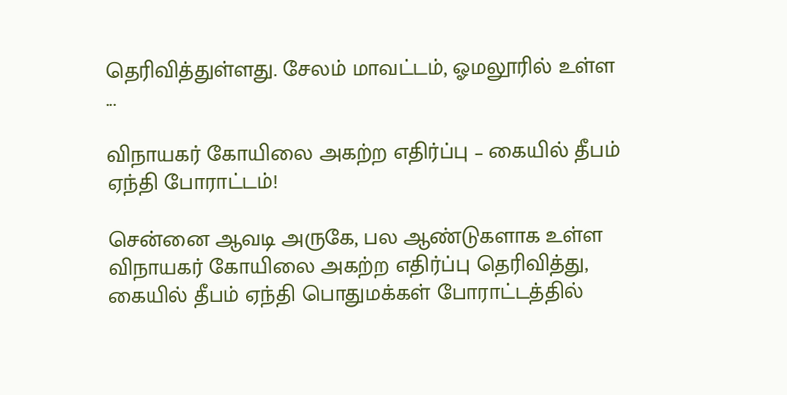தெரிவித்துள்ளது. சேலம் மாவட்டம், ஓமலூரில் உள்ள ...

விநாயகர் கோயிலை அகற்ற எதிர்ப்பு – கையில் தீபம் ஏந்தி போராட்டம்!

சென்னை ஆவடி அருகே, பல ஆண்டுகளாக உள்ள விநாயகர் கோயிலை அகற்ற எதிர்ப்பு தெரிவித்து, கையில் தீபம் ஏந்தி பொதுமக்கள் போராட்டத்தில்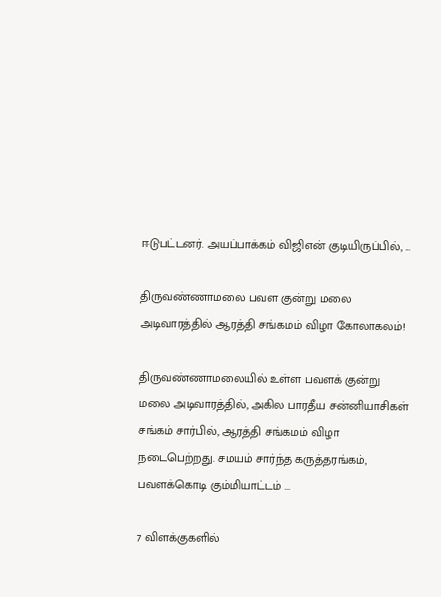ஈடுபட்டனர். அயப்பாக்கம் விஜிஎன் குடியிருப்பில், ...

திருவண்ணாமலை பவள குன்று மலை அடிவாரத்தில் ஆரத்தி சங்கமம் விழா கோலாகலம்!

திருவண்ணாமலையில் உள்ள பவளக் குன்று மலை அடிவாரத்தில், அகில பாரதீய சன்னியாசிகள் சங்கம் சார்பில், ஆரத்தி சங்கமம் விழா நடைபெற்றது. சமயம் சார்ந்த கருத்தரங்கம், பவளக்கொடி கும்மியாட்டம் ...

7 விளக்குகளில்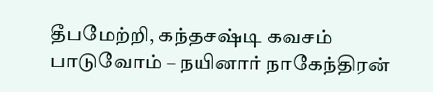தீபமேற்றி, கந்தசஷ்டி கவசம் பாடுவோம் – நயினார் நாகேந்திரன்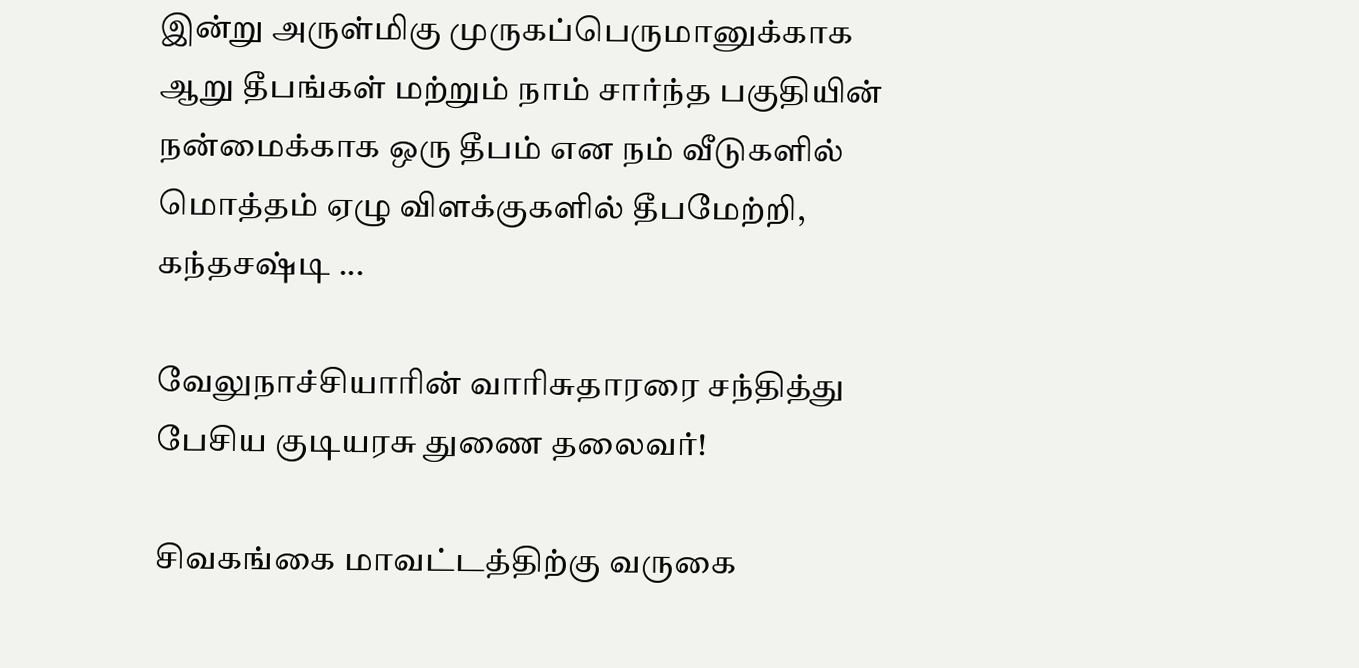இன்று அருள்மிகு முருகப்பெருமானுக்காக ஆறு தீபங்கள் மற்றும் நாம் சார்ந்த பகுதியின் நன்மைக்காக ஒரு தீபம் என நம் வீடுகளில் மொத்தம் ஏழு விளக்குகளில் தீபமேற்றி, கந்தசஷ்டி ...

வேலுநாச்சியாரின் வாரிசுதாரரை சந்தித்து பேசிய குடியரசு துணை தலைவர்!

சிவகங்கை மாவட்டத்திற்கு வருகை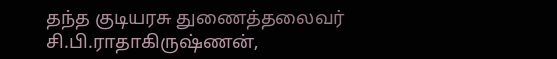தந்த குடியரசு துணைத்தலைவர் சி.பி.ராதாகிருஷ்ணன்,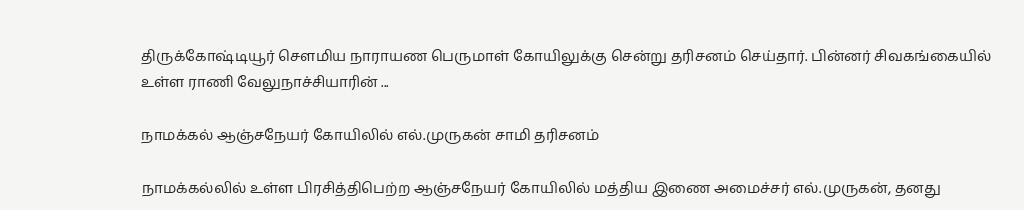திருக்கோஷ்டியூர் செளமிய நாராயண பெருமாள் கோயிலுக்கு சென்று தரிசனம் செய்தார். பின்னர் சிவகங்கையில் உள்ள ராணி வேலுநாச்சியாரின் ...

நாமக்கல் ஆஞ்சநேயர் கோயிலில் எல்.முருகன் சாமி தரிசனம்

நாமக்கல்லில் உள்ள பிரசித்திபெற்ற ஆஞ்சநேயர் கோயிலில் மத்திய இணை அமைச்சர் எல்.முருகன், தனது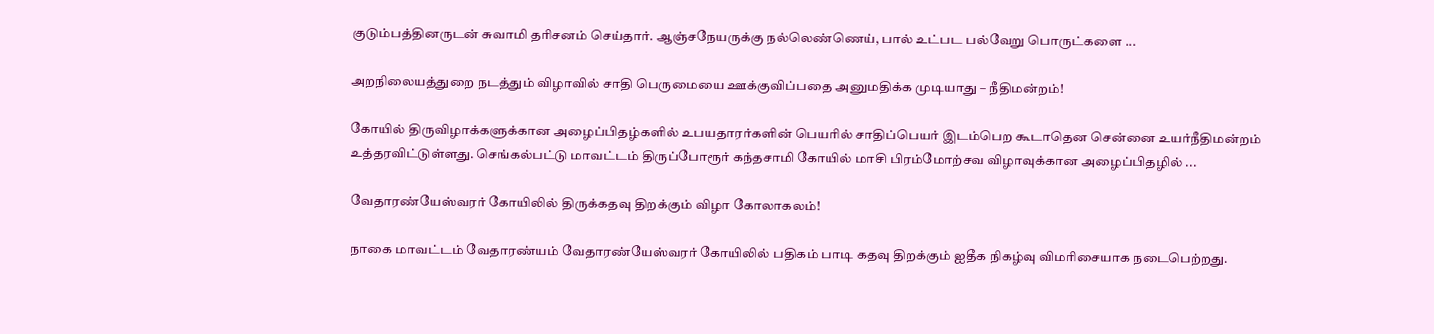குடும்பத்தினருடன் சுவாமி தரிசனம் செய்தார். ஆஞ்சநேயருக்கு நல்லெண்ணெய், பால் உட்பட பல்வேறு பொருட்களை ...

அறநிலையத்துறை நடத்தும் விழாவில் சாதி பெருமையை ஊக்குவிப்பதை அனுமதிக்க முடியாது – நீதிமன்றம்!

கோயில் திருவிழாக்களுக்கான அழைப்பிதழ்களில் உபயதாரர்களின் பெயரில் சாதிப்பெயர் இடம்பெற கூடாதென சென்னை உயர்நீதிமன்றம் உத்தரவிட்டுள்ளது. செங்கல்பட்டு மாவட்டம் திருப்போரூர் கந்தசாமி கோயில் மாசி பிரம்மோற்சவ விழாவுக்கான அழைப்பிதழில் ...

வேதாரண்யேஸ்வரர் கோயிலில் திருக்கதவு திறக்கும் விழா கோலாகலம்!

நாகை மாவட்டம் வேதாரண்யம் வேதாரண்யேஸ்வரர் கோயிலில் பதிகம் பாடி கதவு திறக்கும் ஐதீக நிகழ்வு விமரிசையாக நடைபெற்றது.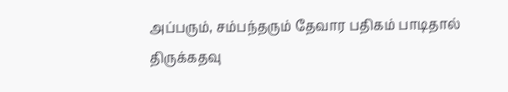அப்பரும், சம்பந்தரும் தேவார பதிகம் பாடிதால் திருக்கதவு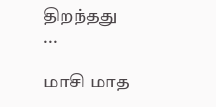திறந்தது ...

மாசி மாத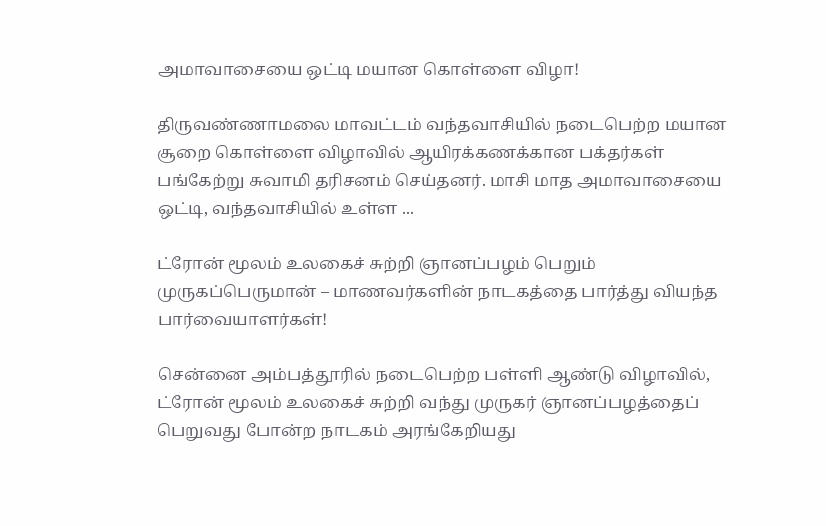அமாவாசையை ஒட்டி மயான கொள்ளை விழா!

திருவண்ணாமலை மாவட்டம் வந்தவாசியில் நடைபெற்ற மயான சூறை கொள்ளை விழாவில் ஆயிரக்கணக்கான பக்தர்கள் பங்கேற்று சுவாமி தரிசனம் செய்தனர். மாசி மாத அமாவாசையை ஒட்டி, வந்தவாசியில் உள்ள ...

ட்ரோன் மூலம் உலகைச் சுற்றி ஞானப்பழம் பெறும் முருகப்பெருமான் – மாணவர்களின் நாடகத்தை பார்த்து வியந்த பார்வையாளர்கள்!

சென்னை அம்பத்தூரில் நடைபெற்ற பள்ளி ஆண்டு விழாவில், ட்ரோன் மூலம் உலகைச் சுற்றி வந்து முருகர் ஞானப்பழத்தைப் பெறுவது போன்ற நாடகம் அரங்கேறியது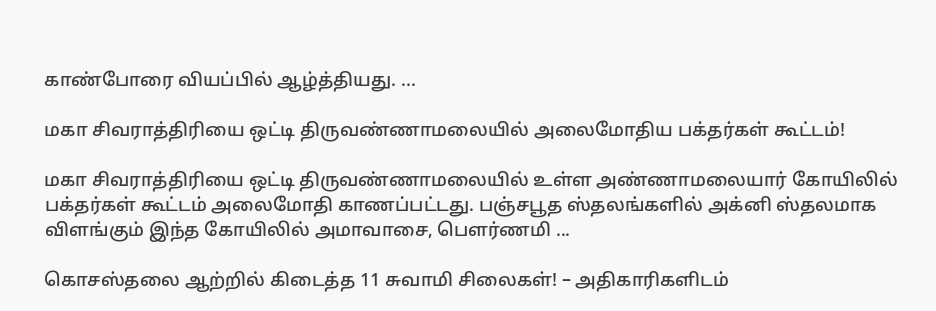காண்போரை வியப்பில் ஆழ்த்தியது. ...

மகா சிவராத்திரியை ஒட்டி திருவண்ணாமலையில் அலைமோதிய பக்தர்கள் கூட்டம்!

மகா சிவராத்திரியை ஒட்டி திருவண்ணாமலையில் உள்ள அண்ணாமலையார் கோயிலில் பக்தர்கள் கூட்டம் அலைமோதி காணப்பட்டது. பஞ்சபூத ஸ்தலங்களில் அக்னி ஸ்தலமாக விளங்கும் இந்த கோயிலில் அமாவாசை, பெளர்ணமி ...

கொசஸ்தலை ஆற்றில் கிடைத்த 11 சுவாமி சிலைகள்! – அதிகாரிகளிடம்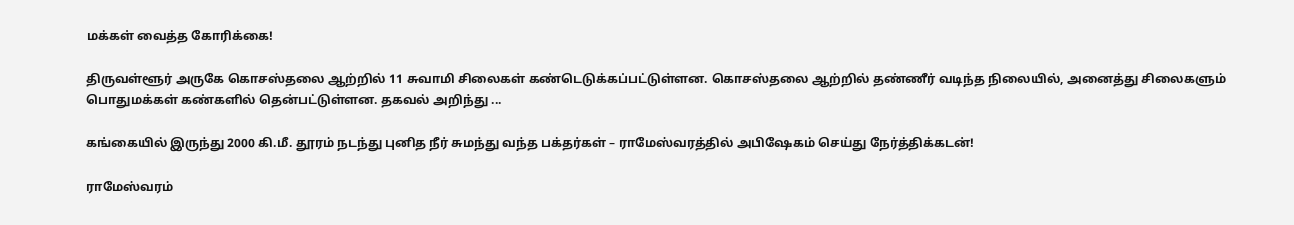மக்கள் வைத்த கோரிக்கை!

திருவள்ளூர் அருகே கொசஸ்தலை ஆற்றில் 11 சுவாமி சிலைகள் கண்டெடுக்கப்பட்டுள்ளன. கொசஸ்தலை ஆற்றில் தண்ணீர் வடிந்த நிலையில், அனைத்து சிலைகளும் பொதுமக்கள் கண்களில் தென்பட்டுள்ளன. தகவல் அறிந்து ...

கங்கையில் இருந்து 2000 கி.மீ. தூரம் நடந்து புனித நீர் சுமந்து வந்த பக்தர்கள் – ராமேஸ்வரத்தில் அபிஷேகம் செய்து நேர்த்திக்கடன்!

ராமேஸ்வரம்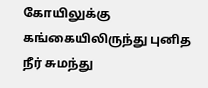கோயிலுக்கு கங்கையிலிருந்து புனித நீர் சுமந்து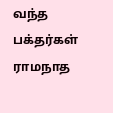வந்த பக்தர்கள் ராமநாத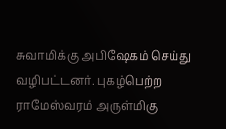சுவாமிக்கு அபிஷேகம் செய்து வழிபட்டனர். புகழ்பெற்ற ராமேஸ்வரம் அருள்மிகு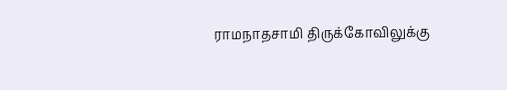ராமநாதசாமி திருக்கோவிலுக்கு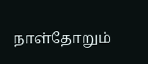நாள்தோறும்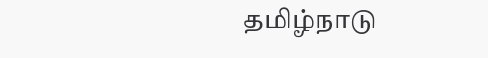தமிழ்நாடு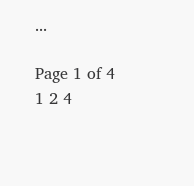...

Page 1 of 4 1 2 4